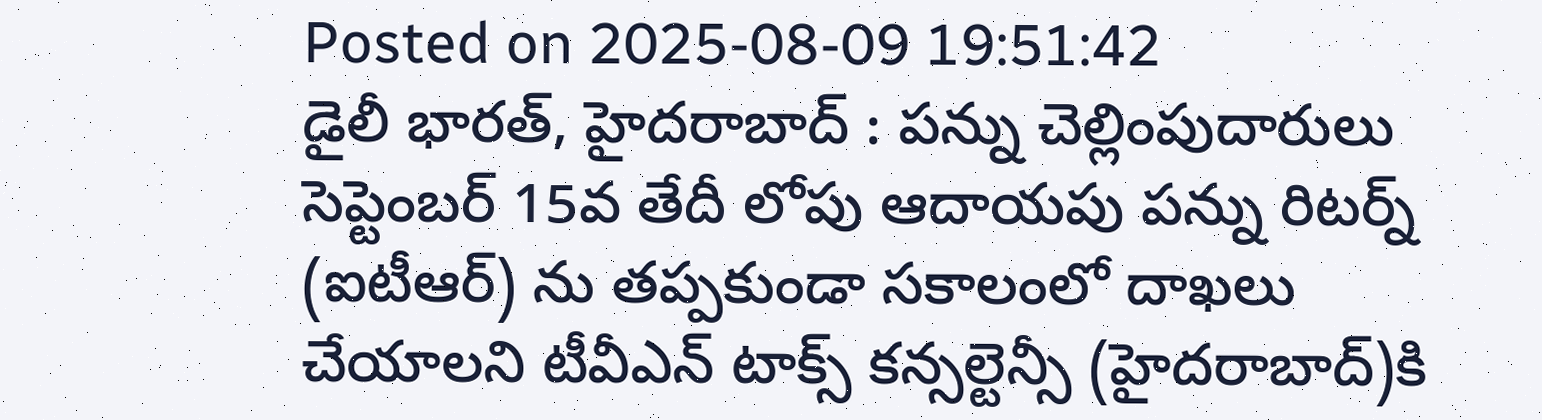Posted on 2025-08-09 19:51:42
డైలీ భారత్, హైదరాబాద్ : పన్ను చెల్లింపుదారులు సెప్టెంబర్ 15వ తేదీ లోపు ఆదాయపు పన్ను రిటర్న్ (ఐటీఆర్) ను తప్పకుండా సకాలంలో దాఖలు చేయాలని టీవీఎన్ టాక్స్ కన్సల్టెన్సీ (హైదరాబాద్)కి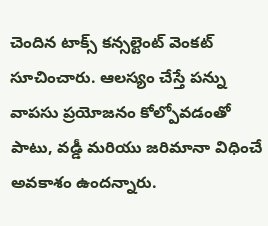చెందిన టాక్స్ కన్సల్టెంట్ వెంకట్ సూచించారు. ఆలస్యం చేస్తే పన్ను వాపసు ప్రయోజనం కోల్పోవడంతో పాటు, వడ్డీ మరియు జరిమానా విధించే అవకాశం ఉందన్నారు.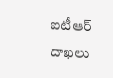ఐటీఆర్ దాఖలు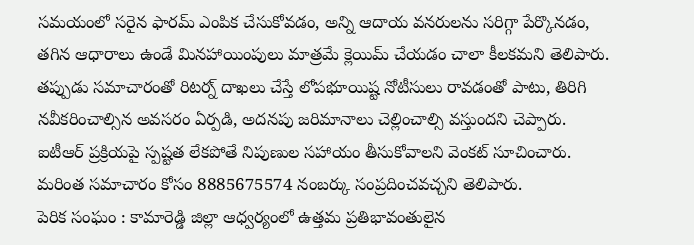సమయంలో సరైన ఫారమ్ ఎంపిక చేసుకోవడం, అన్ని ఆదాయ వనరులను సరిగ్గా పేర్కొనడం, తగిన ఆధారాలు ఉండే మినహాయింపులు మాత్రమే క్లెయిమ్ చేయడం చాలా కీలకమని తెలిపారు. తప్పుడు సమాచారంతో రిటర్న్ దాఖలు చేస్తే లోపభూయిష్ట నోటీసులు రావడంతో పాటు, తిరిగి నవీకరించాల్సిన అవసరం ఏర్పడి, అదనపు జరిమానాలు చెల్లించాల్సి వస్తుందని చెప్పారు. ఐటీఆర్ ప్రక్రియపై స్పష్టత లేకపోతే నిపుణుల సహాయం తీసుకోవాలని వెంకట్ సూచించారు. మరింత సమాచారం కోసం 8885675574 నంబర్కు సంప్రదించవచ్చని తెలిపారు.
పెరిక సంఘం : కామారెడ్డి జిల్లా ఆధ్వర్యంలో ఉత్తమ ప్రతిభావంతులైన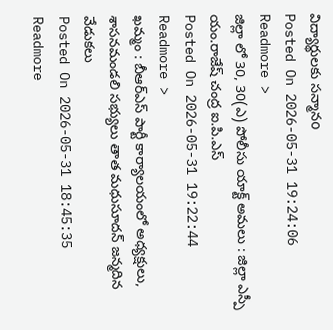విద్యార్థులకు సన్మానo
Posted On 2026-05-31 19:24:06
Readmore >
జిల్లా లో 30, 30(ఎ) పోలీసు యాక్ట్ అమలు : జిల్లా ఎస్పీ యం.రాజేష్ చంద్ర ఐ.పి.ఎస్
Posted On 2026-05-31 19:22:44
Readmore >
ఖమ్మం : బీఆర్ఎస్ పార్టీ కార్యాలయంలో అధ్యక్షులు, శాసనమండలి సభ్యులు తాత మధుసూదన్ జన్మదిన వేడుకలు
Posted On 2026-05-31 18:45:35
Readmore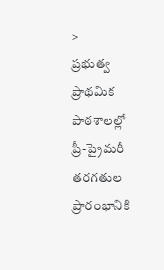>
ప్రభుత్వ ప్రాథమిక పాఠశాలల్లో ప్రీ-ప్రైమరీ తరగతుల ప్రారంభానికి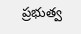ప్రభుత్వ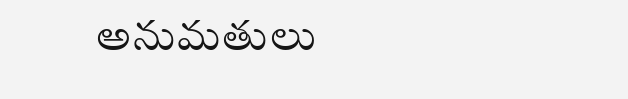అనుమతులు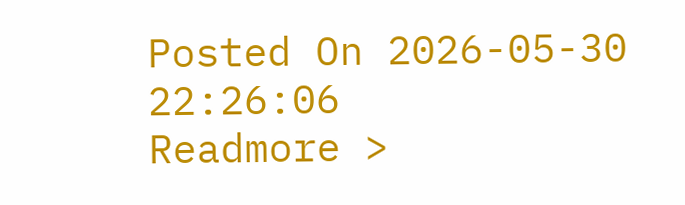Posted On 2026-05-30 22:26:06
Readmore >